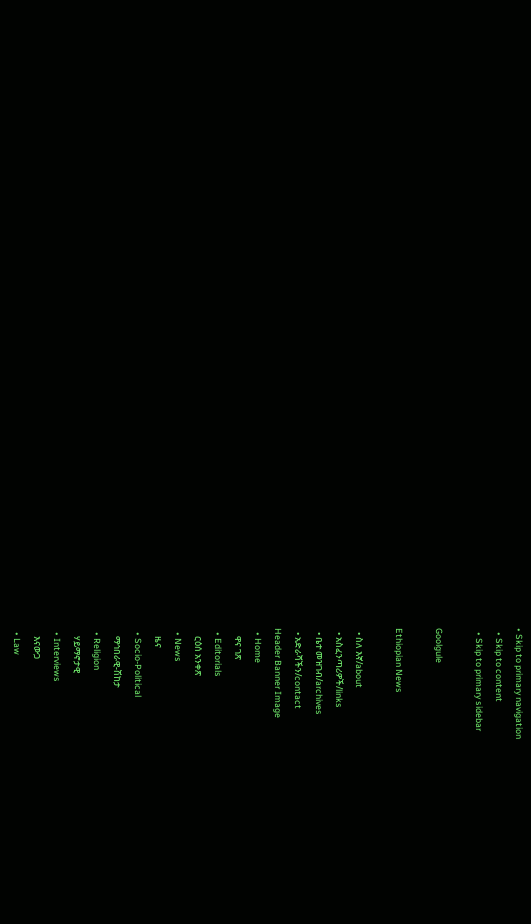• Skip to primary navigation
  • Skip to content
  • Skip to primary sidebar

Goolgule

Ethiopian News

  • ስለ እኛ/about
  • አስፈንጣሪዎች/links
  • ቤተ መዝገብ/archives
  • አድራሻችን/contact
Header Banner Image
  • Home
    ዋና ገጽ
  • Editorials
    ርዕሰ አንቀጽ
  • News
    ዜና
  • Socio-Political
    ማኅበራዊ-ሽከታ
  • Religion
    ሃይማኖታዊ
  • Interviews
    እናውጋ
  • Law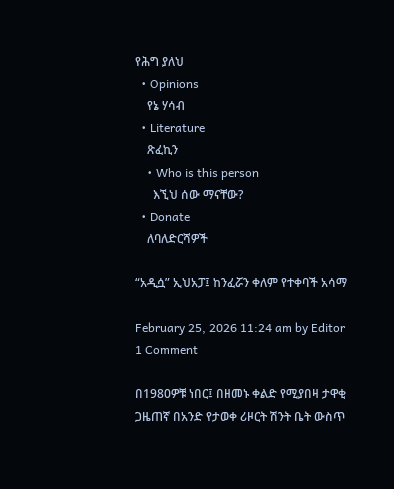የሕግ ያለህ
  • Opinions
    የኔ ሃሳብ
  • Literature
    ጽፈኪን
    • Who is this person
      እኚህ ሰው ማናቸው?
  • Donate
    ለባለድርሻዎች

“አዲሷ” ኢህአፓ፤ ከንፈሯን ቀለም የተቀባች አሳማ

February 25, 2026 11:24 am by Editor 1 Comment

በ1980ዎቹ ነበር፤ በዘመኑ ቀልድ የሚያበዛ ታዋቂ ጋዜጠኛ በአንድ የታወቀ ሪዞርት ሽንት ቤት ውስጥ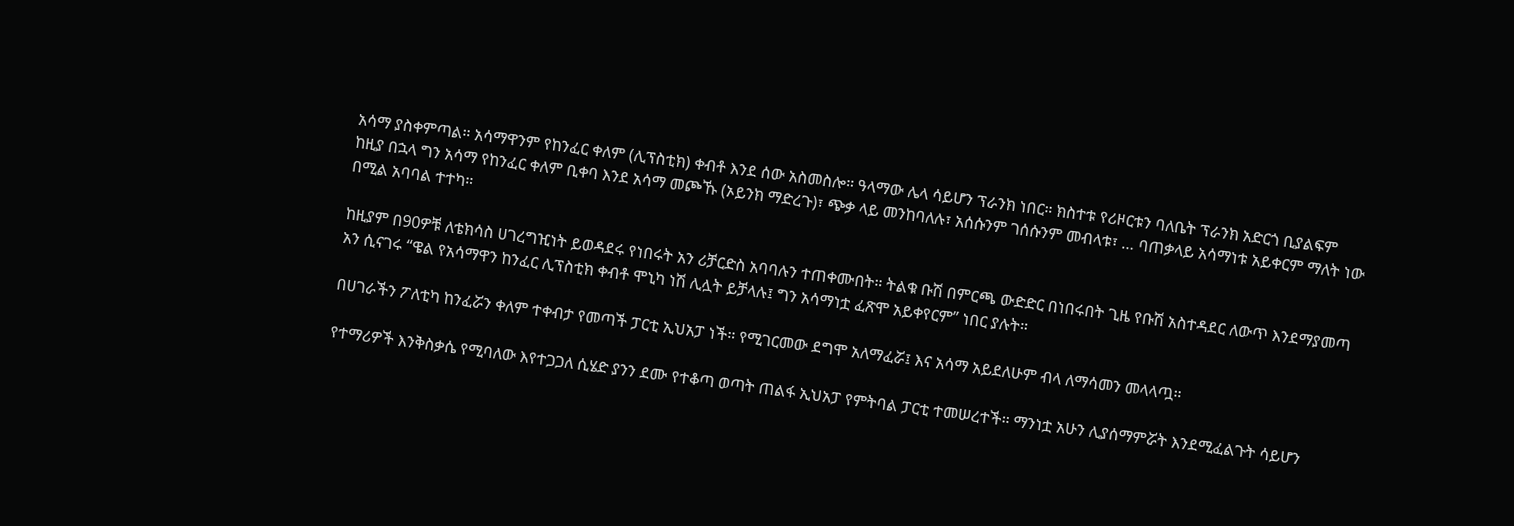አሳማ ያስቀምጣል። አሳማዋንም የከንፈር ቀለም (ሊፕስቲክ) ቀብቶ እንደ ሰው አስመስሎ። ዓላማው ሌላ ሳይሆን ፕራንክ ነበር። ክስተቱ የሪዞርቱን ባለቤት ፕራንክ አድርጎ ቢያልፍም ከዚያ በኋላ ግን አሳማ የከንፈር ቀለም ቢቀባ እንደ አሳማ መጮኹ (ኦይንክ ማድረጉ)፣ ጭቃ ላይ መንከባለሉ፣ አሰሱንም ገሰሱንም መብላቱ፣ … ባጠቃላይ አሳማነቱ አይቀርም ማለት ነው በሚል አባባል ተተካ።

ከዚያም በ90ዎቹ ለቴክሳስ ሀገረግዢነት ይወዳደሩ የነበሩት አን ሪቻርድስ አባባሉን ተጠቀሙበት። ትልቁ ቡሽ በምርጫ ውድድር በነበሩበት ጊዜ የቡሽ አስተዳደር ለውጥ እንደማያመጣ አን ሲናገሩ “ዌል የአሳማዋን ከንፈር ሊፕስቲክ ቀብቶ ሞኒካ ነሽ ሊሏት ይቻላሉ፤ ግን አሳማነቷ ፈጽሞ አይቀየርም” ነበር ያሉት።

በሀገራችን ፖለቲካ ከንፈሯን ቀለም ተቀብታ የመጣች ፓርቲ ኢህአፓ ነች። የሚገርመው ደግሞ አለማፈሯ፤ እና አሳማ አይደለሁም ብላ ለማሳመን መላላጧ።

የተማሪዎች እንቅስቃሴ የሚባለው እየተጋጋለ ሲሄድ ያንን ደሙ የተቆጣ ወጣት ጠልፋ ኢህአፓ የምትባል ፓርቲ ተመሠረተች። ማንነቷ አሁን ሊያሰማምሯት እንደሚፈልጉት ሳይሆን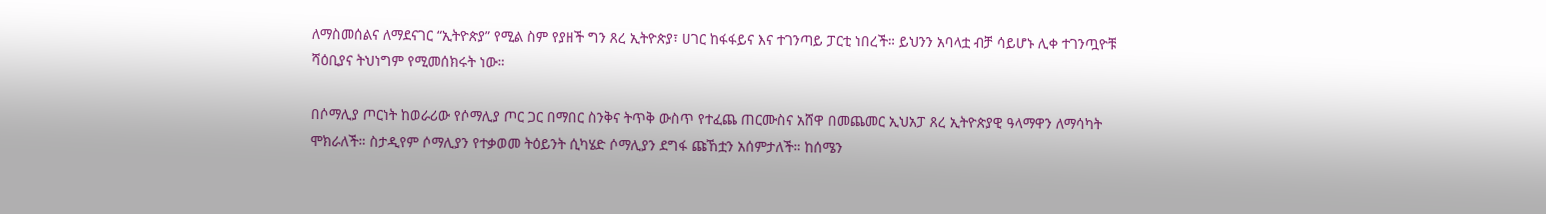ለማስመሰልና ለማደናገር “ኢትዮጵያ” የሚል ስም የያዘች ግን ጸረ ኢትዮጵያ፣ ሀገር ከፋፋይና እና ተገንጣይ ፓርቲ ነበረች። ይህንን አባላቷ ብቻ ሳይሆኑ ሊቀ ተገንጧዮቹ ሻዕቢያና ትህነግም የሚመሰክሩት ነው።

በሶማሊያ ጦርነት ከወራሪው የሶማሊያ ጦር ጋር በማበር ስንቅና ትጥቅ ውስጥ የተፈጨ ጠርሙስና አሸዋ በመጨመር ኢህአፓ ጸረ ኢትዮጵያዊ ዓላማዋን ለማሳካት ሞክራለች። ስታዲየም ሶማሊያን የተቃወመ ትዕይንት ሲካሄድ ሶማሊያን ደግፋ ጩኸቷን አሰምታለች። ከሰሜን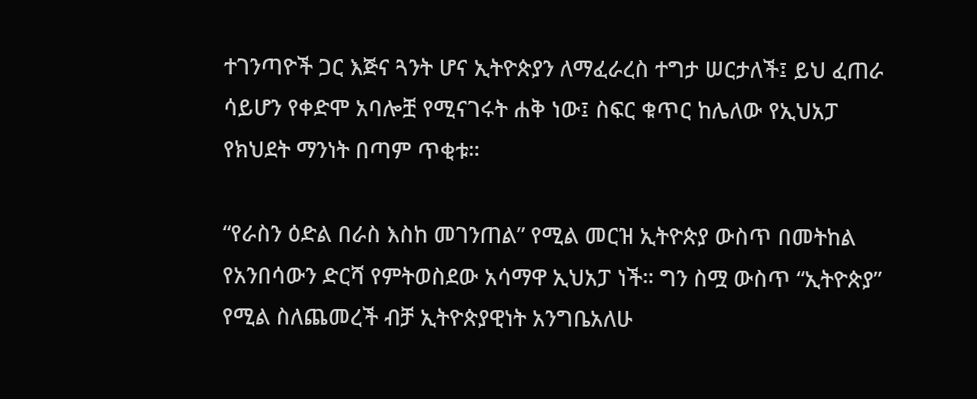ተገንጣዮች ጋር እጅና ጓንት ሆና ኢትዮጵያን ለማፈራረስ ተግታ ሠርታለች፤ ይህ ፈጠራ ሳይሆን የቀድሞ አባሎቿ የሚናገሩት ሐቅ ነው፤ ስፍር ቁጥር ከሌለው የኢህአፓ የክህደት ማንነት በጣም ጥቂቱ።

“የራስን ዕድል በራስ እስከ መገንጠል” የሚል መርዝ ኢትዮጵያ ውስጥ በመትከል የአንበሳውን ድርሻ የምትወስደው አሳማዋ ኢህአፓ ነች። ግን ስሟ ውስጥ “ኢትዮጵያ” የሚል ስለጨመረች ብቻ ኢትዮጵያዊነት አንግቤአለሁ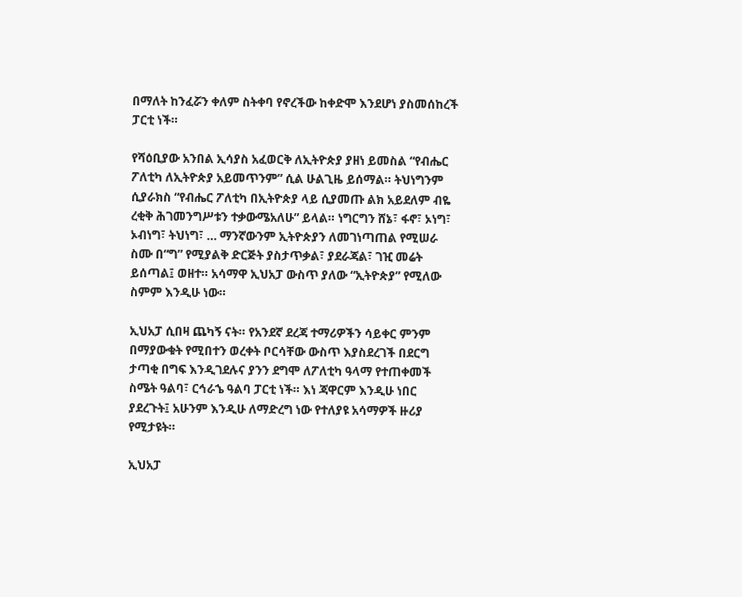በማለት ከንፈሯን ቀለም ስትቀባ የኖረችው ከቀድሞ እንደሆነ ያስመሰከረች ፓርቲ ነች።

የሻዕቢያው አንበል ኢሳያስ አፈወርቅ ለኢትዮጵያ ያዘነ ይመስል “የብሔር ፖለቲካ ለኢትዮጵያ አይመጥንም” ሲል ሁልጊዜ ይሰማል። ትህነግንም ሲያራክስ “የብሔር ፖለቲካ በኢትዮጵያ ላይ ሲያመጡ ልክ አይደለም ብዬ ረቂቅ ሕገመንግሥቱን ተቃውሜአለሁ” ይላል። ነግርግን ሸኔ፣ ፋኖ፣ ኦነግ፣ ኦብነግ፣ ትህነግ፣ … ማንኛውንም ኢትዮጵያን ለመገነጣጠል የሚሠራ ስሙ በ“ግ” የሚያልቅ ድርጅት ያስታጥቃል፣ ያደራጃል፣ ገዢ መሬት ይሰጣል፤ ወዘተ። አሳማዋ ኢህአፓ ውስጥ ያለው “ኢትዮጵያ” የሚለው ስምም እንዲሁ ነው።

ኢህአፓ ሲበዛ ጨካኝ ናት። የአንደኛ ደረጃ ተማሪዎችን ሳይቀር ምንም በማያውቁት የሚበተን ወረቀት ቦርሳቸው ውስጥ እያስደረገች በደርግ ታጣቂ በግፍ እንዲገደሉና ያንን ደግሞ ለፖለቲካ ዓላማ የተጠቀመች ስሜት ዓልባ፣ ርኅራኄ ዓልባ ፓርቲ ነች። እነ ጃዋርም እንዲሁ ነበር ያደረጉት፤ አሁንም እንዲሁ ለማድረግ ነው የተለያዩ አሳማዎች ዙሪያ የሚታዩት።

ኢህአፓ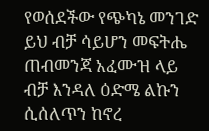የወሰደችው የጭካኔ መንገድ ይህ ብቻ ሳይሆን መፍትሔ ጠብመንጃ አፈሙዝ ላይ ብቻ እንዳለ ዕድሜ ልኩን ሲሰለጥን ከኖረ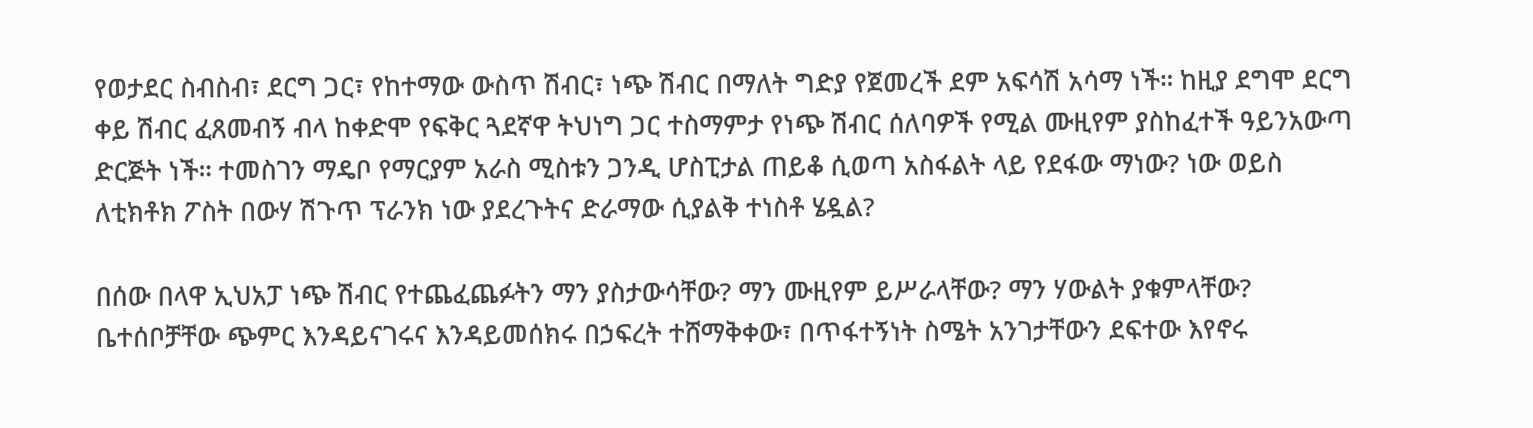የወታደር ስብስብ፣ ደርግ ጋር፣ የከተማው ውስጥ ሽብር፣ ነጭ ሽብር በማለት ግድያ የጀመረች ደም አፍሳሽ አሳማ ነች። ከዚያ ደግሞ ደርግ ቀይ ሽብር ፈጸመብኝ ብላ ከቀድሞ የፍቅር ጓደኛዋ ትህነግ ጋር ተስማምታ የነጭ ሽብር ሰለባዎች የሚል ሙዚየም ያስከፈተች ዓይንአውጣ ድርጅት ነች። ተመስገን ማዴቦ የማርያም አራስ ሚስቱን ጋንዲ ሆስፒታል ጠይቆ ሲወጣ አስፋልት ላይ የደፋው ማነው? ነው ወይስ ለቲክቶክ ፖስት በውሃ ሽጉጥ ፕራንክ ነው ያደረጉትና ድራማው ሲያልቅ ተነስቶ ሄዷል?

በሰው በላዋ ኢህአፓ ነጭ ሽብር የተጨፈጨፉትን ማን ያስታውሳቸው? ማን ሙዚየም ይሥራላቸው? ማን ሃውልት ያቁምላቸው? ቤተሰቦቻቸው ጭምር እንዳይናገሩና እንዳይመሰክሩ በኃፍረት ተሸማቅቀው፣ በጥፋተኝነት ስሜት አንገታቸውን ደፍተው እየኖሩ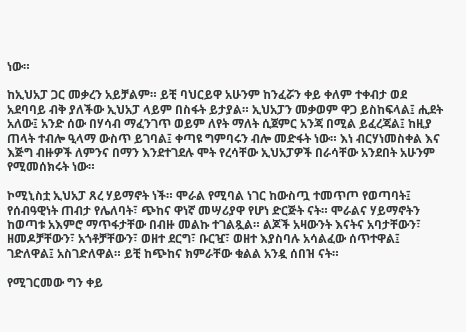ነው።

ከኢህአፓ ጋር መቃረን አይቻልም። ይቺ ባህርይዋ አሁንም ከንፈሯን ቀይ ቀለም ተቀብታ ወደ አደባባይ ብቅ ያለችው ኢህአፓ ላይም በስፋት ይታያል። ኢህአፓን መቃወም ዋጋ ይስከፍላል፤ ሒደት አለው፤ አንድ ሰው በሃሳብ ማፈንገጥ ወይም ለየት ማለት ሲጀምር አንጃ በሚል ይፈረጃል፤ ከዚያ ጠላት ተብሎ ዒላማ ውስጥ ይገባል፤ ቀጣዩ ግምባሩን ብሎ መድፋት ነው። እነ ብርሃነመስቀል እና እጅግ ብዙዎች ለምንና በማን እንደተገደሉ ሞት የረሳቸው ኢህአፓዎች በራሳቸው አንደበት አሁንም የሚመሰክሩት ነው።

ኮሚኒስቷ ኢህአፓ ጸረ ሃይማኖት ነች። ሞራል የሚባል ነገር ከውስጧ ተመጥጦ የወጣባት፤ የሰብዓዊነት ጠብታ የሌለባት፣ ጭከና ዋነኛ መሣሪያዋ የሆነ ድርጅት ናት። ሞራልና ሃይማኖትን ከወጣቱ አእምሮ ማጥፋታቸው በብዙ መልኩ ተገልጿል። ልጆች አዛውንት እናትና አባታቸውን፣ ዘመዶቻቸውን፣ አጎቶቻቸውን፣ ወዘተ ደርግ፣ ቡርዧ፣ ወዘተ እያስባሉ አሳልፈው ሰጥተዋል፤ ገድለዋል፤ አስገድለዋል። ይቺ ከጭከና ክምራቸው ቁልል አንዷ ሰበዝ ናት።

የሚገርመው ግን ቀይ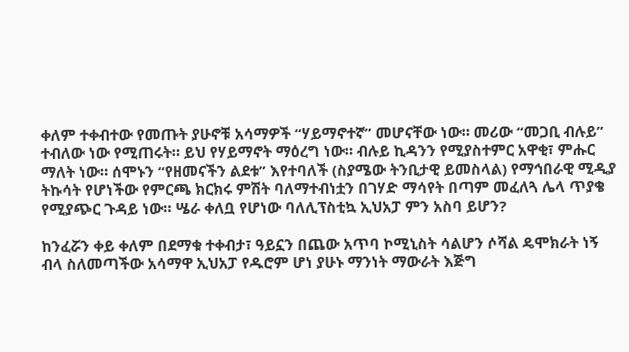ቀለም ተቀብተው የመጡት ያሁኖቹ አሳማዎች “ሃይማኖተኛ” መሆናቸው ነው። መሪው “መጋቢ ብሉይ” ተብለው ነው የሚጠሩት። ይህ የሃይማኖት ማዕረግ ነው። ብሉይ ኪዳንን የሚያስተምር አዋቂ፣ ምሑር ማለት ነው። ሰሞኑን “የዘመናችን ልደቱ” እየተባለች (ስያሜው ትንቢታዊ ይመስላል) የማኅበራዊ ሚዲያ ትኩሳት የሆነችው የምርጫ ክርክሩ ምሽት ባለማተብነቷን በገሃድ ማሳየት በጣም መፈለጓ ሌላ ጥያቄ የሚያጭር ጉዳይ ነው። ሤራ ቀለቧ የሆነው ባለሊፕስቲኳ ኢህአፓ ምን አስባ ይሆን?

ከንፈሯን ቀይ ቀለም በደማቁ ተቀብታ፣ ዓይኗን በጨው አጥባ ኮሚኒስት ሳልሆን ሶሻል ዴሞክራት ነኝ ብላ ስለመጣችው አሳማዋ ኢህአፓ የዱሮም ሆነ ያሁኑ ማንነት ማውራት እጅግ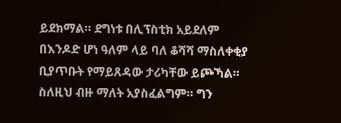ይደክማል። ደግነቱ በሊፕስቲክ አይደለም በእንዶድ ሆነ ዓለም ላይ ባለ ቆሻሻ ማስለቀቂያ ቢያጥቡት የማይጸዳው ታሪካቸው ይጮኻል። ስለዚህ ብዙ ማለት አያስፈልግም። ግን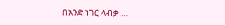በአንድ ነገር ላብቃ …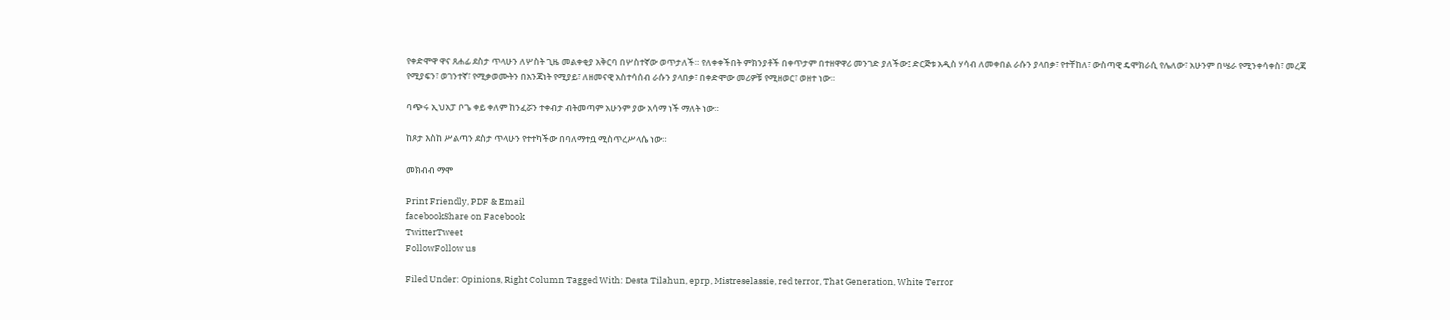የቀድሞዋ ዋና ጸሐፊ ደስታ ጥላሁን ለሦስት ጊዜ መልቀቂያ አቅርባ በሦስተኛው ወጥታለች። የለቀቀችበት ምክንያቶች በቀጥታም በተዘዋዋሪ መንገድ ያለችው፤ ድርጅቱ አዲስ ሃሳብ ለመቀበል ራሱን ያላበቃ፣ የተቸከለ፣ ውስጣዊ ዴሞክራሲ የሌለው፣ አሁንም በሤራ የሚንቀሳቀስ፣ መረጃ የሚያፍን፣ ወገንተኛ፣ የሚቃወሙትን በአንጃነት የሚያይ፣ ለዘመናዊ አስተሳሰብ ራሱን ያላበቃ፣ በቀድሞው መሪዎቹ የሚዘወር፣ ወዘተ ነው።

ባጭሩ ኢህአፓ ቦጌ ቀይ ቀለም ከንፈሯን ተቀብታ ብትመጣም አሁንም ያው አሳማ ነች ማለት ነው።

ከጾታ እስከ ሥልጣን ደስታ ጥላሁን የተተካችው በባለማተቧ ሚስጥረሥላሴ ነው።

መክብብ ማሞ

Print Friendly, PDF & Email
facebookShare on Facebook
TwitterTweet
FollowFollow us

Filed Under: Opinions, Right Column Tagged With: Desta Tilahun, eprp, Mistreselassie, red terror, That Generation, White Terror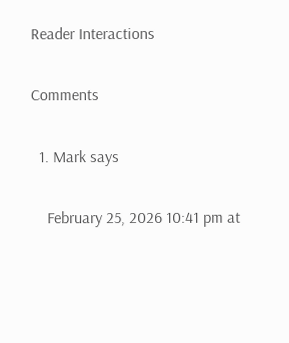Reader Interactions

Comments

  1. Mark says

    February 25, 2026 10:41 pm at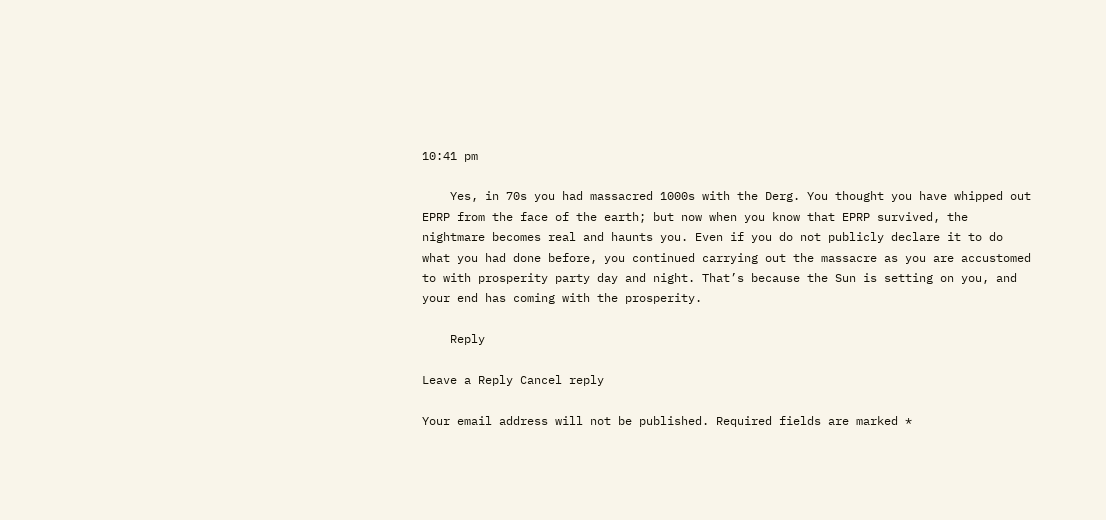10:41 pm

    Yes, in 70s you had massacred 1000s with the Derg. You thought you have whipped out EPRP from the face of the earth; but now when you know that EPRP survived, the nightmare becomes real and haunts you. Even if you do not publicly declare it to do what you had done before, you continued carrying out the massacre as you are accustomed to with prosperity party day and night. That’s because the Sun is setting on you, and your end has coming with the prosperity.

    Reply

Leave a Reply Cancel reply

Your email address will not be published. Required fields are marked *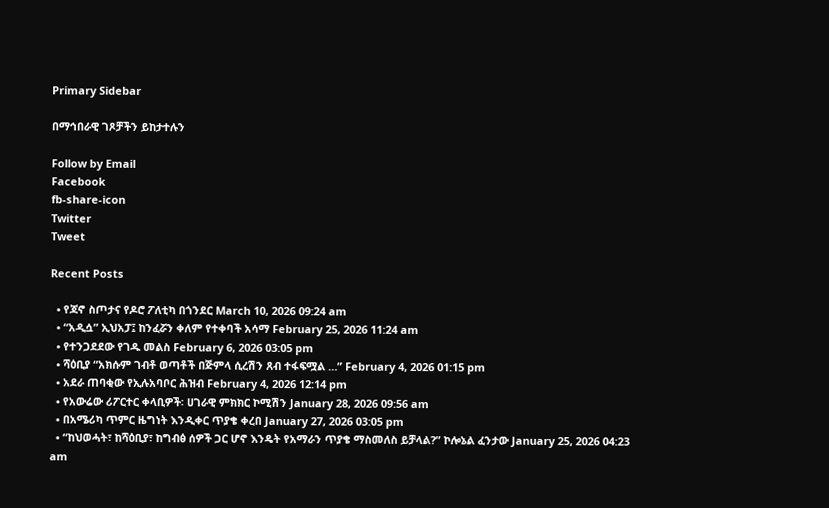Primary Sidebar

በማኅበራዊ ገጾቻችን ይከታተሉን

Follow by Email
Facebook
fb-share-icon
Twitter
Tweet

Recent Posts

  • የጃኖ ስጦታና የዶሮ ፖለቲካ በጎንደር March 10, 2026 09:24 am
  • “አዲሷ” ኢህአፓ፤ ከንፈሯን ቀለም የተቀባች አሳማ February 25, 2026 11:24 am
  • የተንጋደደው የገዱ መልስ February 6, 2026 03:05 pm
  • ሻዕቢያ “አክሱም ገብቶ ወጣቶች በጅምላ ሲረሽን ጸብ ተፋፍሟል …” February 4, 2026 01:15 pm
  • አደራ ጠባቂው የኢሉአባቦር ሕዝብ February 4, 2026 12:14 pm
  • የአውሬው ሪፖርተር ቀላቢዎች፡ ሀገራዊ ምክክር ኮሚሽን January 28, 2026 09:56 am
  • በአሜሪካ ጥምር ዜግነት እንዲቀር ጥያቄ ቀረበ January 27, 2026 03:05 pm
  • “ከህወሓት፣ ከሻዕቢያ፣ ከግብፅ ሰዎች ጋር ሆኖ እንዴት የአማራን ጥያቄ ማስመለስ ይቻላል?” ኮሎኔል ፈንታው January 25, 2026 04:23 am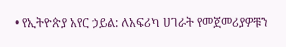• የኢትዮጵያ አየር ኃይል: ለአፍሪካ ሀገራት የመጀመሪያዎቹን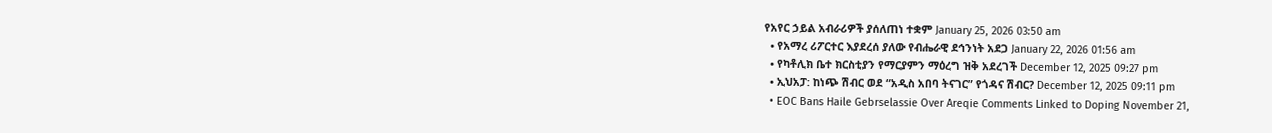የአየር ኃይል አብራሪዎች ያሰለጠነ ተቋም January 25, 2026 03:50 am
  • የአማረ ሪፖርተር እያደረሰ ያለው የብሔራዊ ደኅንነት አደጋ January 22, 2026 01:56 am
  • የካቶሊክ ቤተ ክርስቲያን የማርያምን ማዕረግ ዝቅ አደረገች December 12, 2025 09:27 pm
  • ኢህአፓ: ከነጭ ሽብር ወደ “አዲስ አበባ ትናገር” የጎዳና ሽብር? December 12, 2025 09:11 pm
  • EOC Bans Haile Gebrselassie Over Areqie Comments Linked to Doping November 21,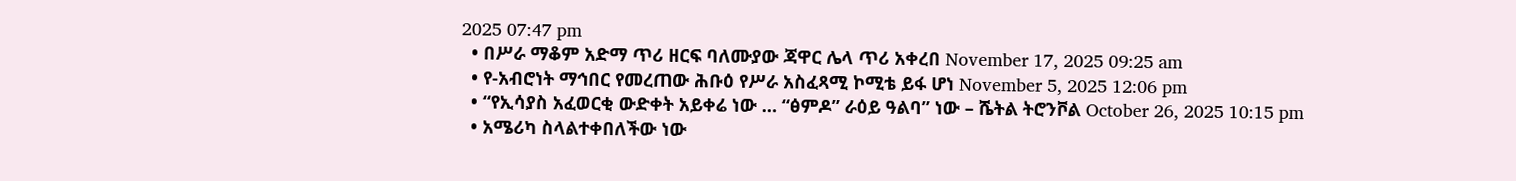2025 07:47 pm
  • በሥራ ማቆም አድማ ጥሪ ዘርፍ ባለሙያው ጃዋር ሌላ ጥሪ አቀረበ November 17, 2025 09:25 am
  • የ-አብሮነት ማኅበር የመረጠው ሕቡዕ የሥራ አስፈጻሚ ኮሚቴ ይፋ ሆነ November 5, 2025 12:06 pm
  • “የኢሳያስ አፈወርቂ ውድቀት አይቀሬ ነው … “ፅምዶ” ራዕይ ዓልባ” ነው – ሼትል ትሮንቮል October 26, 2025 10:15 pm
  • አሜሪካ ስላልተቀበለችው ነው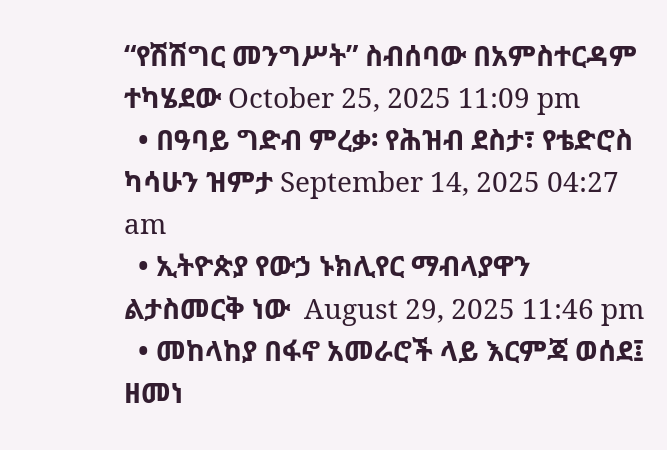“የሽሽግር መንግሥት” ስብሰባው በአምስተርዳም ተካሄደው October 25, 2025 11:09 pm
  • በዓባይ ግድብ ምረቃ፡ የሕዝብ ደስታ፣ የቴድሮስ ካሳሁን ዝምታ September 14, 2025 04:27 am
  • ኢትዮጵያ የውኃ ኑክሊየር ማብላያዋን ልታስመርቅ ነው  August 29, 2025 11:46 pm
  • መከላከያ በፋኖ አመራሮች ላይ እርምጃ ወሰደ፤ ዘመነ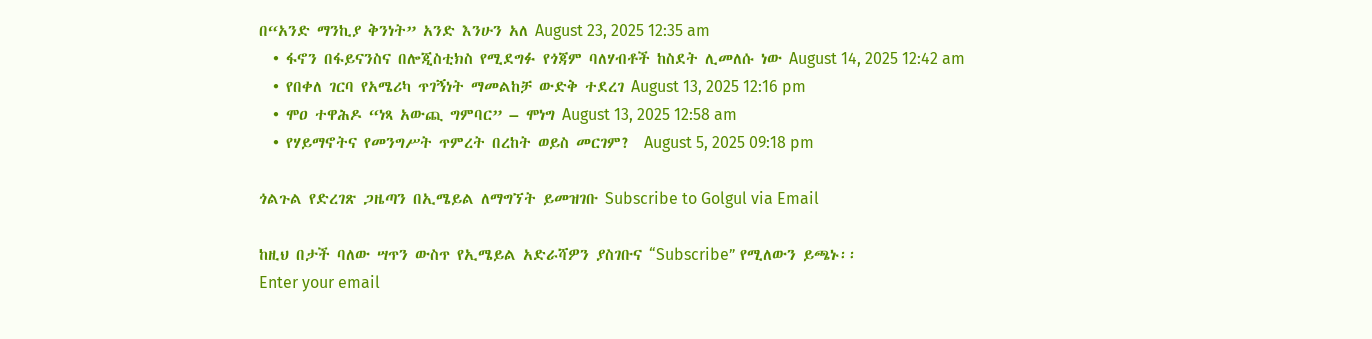በ“አንድ ማንኪያ ቅንነት” አንድ እንሁን አለ August 23, 2025 12:35 am
  • ፋኖን በፋይናንስና በሎጂስቲክስ የሚደግፉ የጎጃም ባለሃብቶች ከስደት ሊመለሱ ነው August 14, 2025 12:42 am
  • የበቀለ ገርባ የአሜሪካ ጥገኝነት ማመልከቻ ውድቅ ተደረገ August 13, 2025 12:16 pm
  • ሞዐ ተዋሕዶ “ነጻ አውጪ ግምባር” – ሞነግ August 13, 2025 12:58 am
  • የሃይማኖትና የመንግሥት ጥምረት በረከት ወይስ መርገም?  August 5, 2025 09:18 pm

ጎልጉል የድረገጽ ጋዜጣን በኢሜይል ለማግኘት ይመዝገቡ Subscribe to Golgul via Email

ከዚህ በታች ባለው ሣጥን ውስጥ የኢሜይል አድራሻዎን ያስገቡና “Subscribe” የሚለውን ይጫኑ፡፡
Enter your email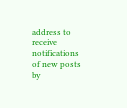address to receive notifications of new posts by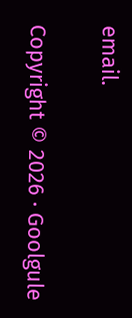email.

Copyright © 2026 · Goolgule